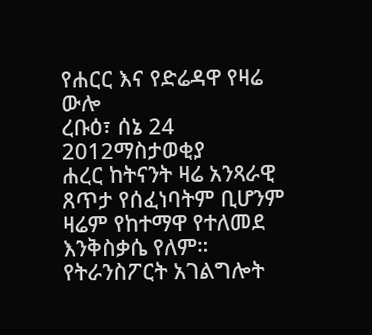የሐርር እና የድሬዳዋ የዛሬ ውሎ
ረቡዕ፣ ሰኔ 24 2012ማስታወቂያ
ሐረር ከትናንት ዛሬ አንጻራዊ ጸጥታ የሰፈነባትም ቢሆንም ዛሬም የከተማዋ የተለመደ እንቅስቃሴ የለም። የትራንስፖርት አገልግሎት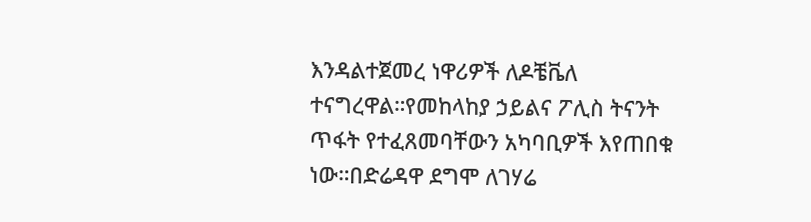እንዳልተጀመረ ነዋሪዎች ለዶቼቬለ ተናግረዋል።የመከላከያ ኃይልና ፖሊስ ትናንት ጥፋት የተፈጸመባቸውን አካባቢዎች እየጠበቁ ነው።በድሬዳዋ ደግሞ ለገሃሬ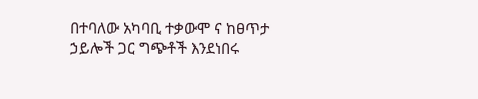በተባለው አካባቢ ተቃውሞ ና ከፀጥታ ኃይሎች ጋር ግጭቶች እንደነበሩ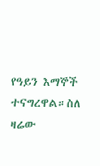የዓይን እማኞች ተናግረዋል።ስለ ዛሬው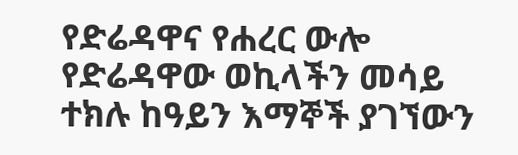የድሬዳዋና የሐረር ውሎ የድሬዳዋው ወኪላችን መሳይ ተክሉ ከዓይን እማኞች ያገኘውን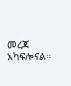መረጃ አካፍሎናል።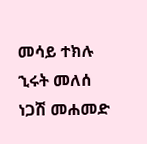መሳይ ተክሉ
ኂሩት መለሰ
ነጋሽ መሐመድ